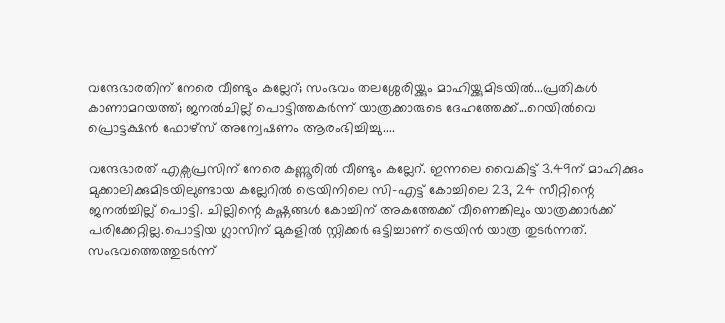വന്ദേഭാരതിന് നേരെ വീണ്ടും കല്ലേറ്; സംഭവം തലശ്ശേരിയ്ക്കും മാഹിയ്ക്കുമിടയിൽ...പ്രതികൾ കാണാമറയത്ത്; ജനൽചില്ല് പൊട്ടിത്തകർന്ന് യാത്രക്കാരുടെ ദേഹത്തേക്ക്...റെയിൽവെ പ്രൊട്ടക്ഷൻ ഫോഴ്സ് അന്വേഷണം ആരംഭിച്ചിച്ചു....

വന്ദേഭാരത് എക്സപ്രസിന് നേരെ കണ്ണൂരിൽ വീണ്ടും കല്ലേറ്. ഇന്നലെ വൈകിട്ട് 3.49ന് മാഹിക്കും മുക്കാലിക്കുമിടയിലുണ്ടായ കല്ലേറിൽ ട്രെയിനിലെ സി-എട്ട് കോച്ചിലെ 23, 24 സീറ്റിന്റെ ജനൽച്ചില്ല് പൊട്ടി. ചില്ലിന്റെ കഷ്ണങ്ങൾ കോച്ചിന് അകത്തേക്ക് വീണെങ്കിലും യാത്രക്കാർക്ക് പരിക്കേറ്റില്ല.പൊട്ടിയ ഗ്ലാസിന് മുകളിൽ സ്റ്റിക്കർ ഒട്ടിച്ചാണ് ട്രെയിൻ യാത്ര തുടർന്നത്. സംഭവത്തെത്തുടർന്ന്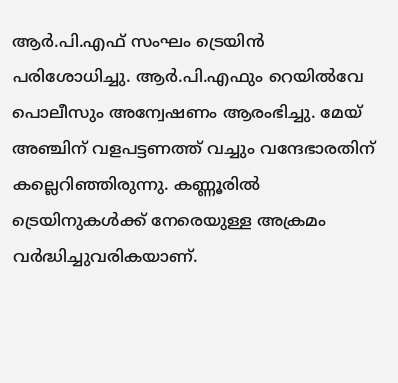ആർ.പി.എഫ് സംഘം ട്രെയിൻ പരിശോധിച്ചു. ആർ.പി.എഫും റെയിൽവേ പൊലീസും അന്വേഷണം ആരംഭിച്ചു. മേയ് അഞ്ചിന് വളപട്ടണത്ത് വച്ചും വന്ദേഭാരതിന് കല്ലെറിഞ്ഞിരുന്നു. കണ്ണൂരിൽ ട്രെയിനുകൾക്ക് നേരെയുള്ള അക്രമം വർദ്ധിച്ചുവരികയാണ്.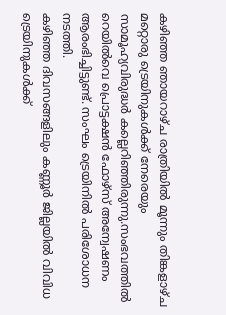കഴിഞ്ഞ ഞായറാഴ്ച രാത്രിയിൽ മൂന്നും തിങ്കളാഴ്ച മറ്റൊരു ട്രെയിനുകൾക്ക് നേരെയും സാമൂഹ്യവിരുദ്ധർ കല്ലെറിഞ്ഞിരുന്നു.സംഭവത്തിൽ റെയിൽവെ പ്രൊട്ടക്ഷൻ ഫോഴ്സ് അന്വേഷണം ആരംഭിച്ചിട്ടുണ്ട്. സംഘം ട്രെയിനിൽ പരിശോധന നടത്തി.
കഴിഞ്ഞ ദിവസങ്ങളിലും കണ്ണൂർ ജില്ലയിൽ വിവിധ ട്രെയിനുകൾക്ക്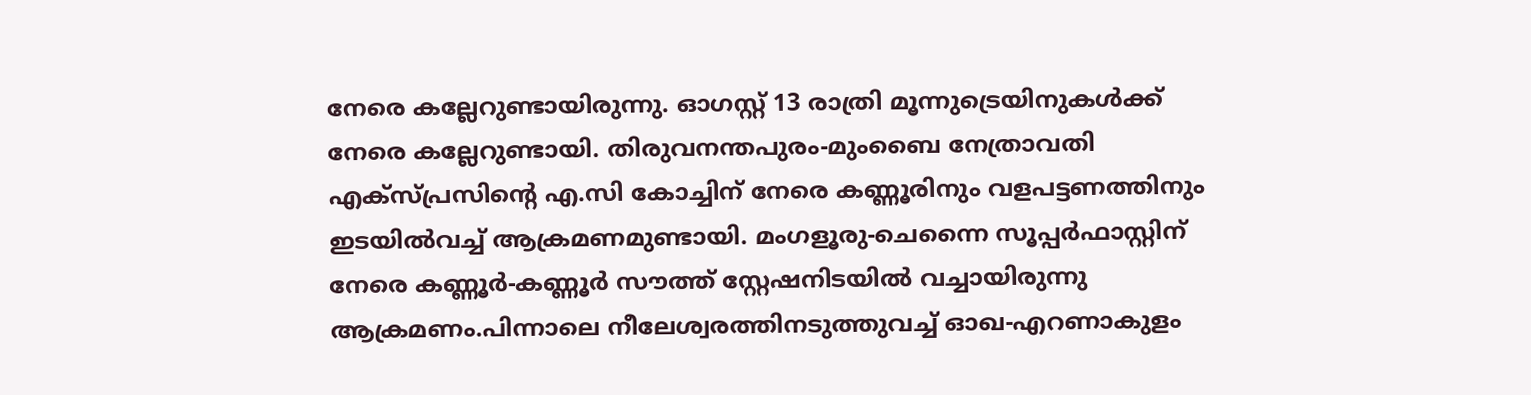നേരെ കല്ലേറുണ്ടായിരുന്നു. ഓഗസ്റ്റ് 13 രാത്രി മൂന്നുട്രെയിനുകൾക്ക് നേരെ കല്ലേറുണ്ടായി. തിരുവനന്തപുരം-മുംബൈ നേത്രാവതി എക്സ്പ്രസിന്റെ എ.സി കോച്ചിന് നേരെ കണ്ണൂരിനും വളപട്ടണത്തിനും ഇടയിൽവച്ച് ആക്രമണമുണ്ടായി. മംഗളൂരു-ചെന്നൈ സൂപ്പർഫാസ്റ്റിന് നേരെ കണ്ണൂർ-കണ്ണൂർ സൗത്ത് സ്റ്റേഷനിടയിൽ വച്ചായിരുന്നു ആക്രമണം.പിന്നാലെ നീലേശ്വരത്തിനടുത്തുവച്ച് ഓഖ-എറണാകുളം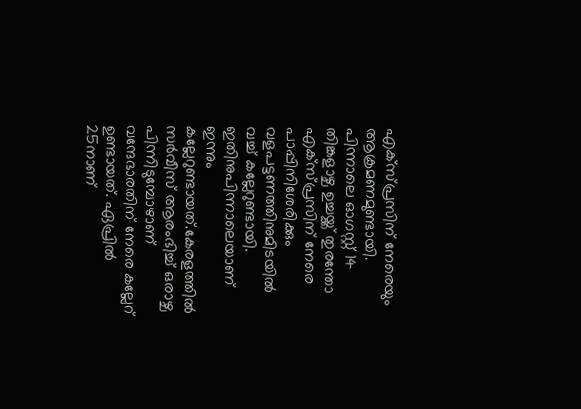എക്സ്പ്രസിന് നേരെയും ആക്രമണമുണ്ടായി. പിന്നാലെ ഓഗസ്റ്റ് 14 തിങ്കളാഴ്ച ഉച്ചയ്ക്ക് തുരന്തോ എക്സ്പ്രസിന് നേരെ പാപ്പിനിശേരിക്കും വളപട്ടണത്തിനുമിടയിൽ വച്ച് കല്ലേറുണ്ടായി. ഇതിനുപിന്നാലെയാണ് ഇന്നും കല്ലേറുണ്ടായത്.കേരളത്തിൽ സർവീസ് ആരംഭിച്ച് ഒരാഴ്ച പിന്നിടുമ്പോഴാണ് വന്ദേഭാരതിന് നേരെ കല്ലേറ് ഉണ്ടായത്. ഏപ്രിൽ 25നാണ്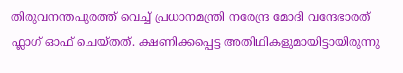തിരുവനന്തപുരത്ത് വെച്ച് പ്രധാനമന്ത്രി നരേന്ദ്ര മോദി വന്ദേഭാരത് ഫ്ലാഗ് ഓഫ് ചെയ്തത്. ക്ഷണിക്കപ്പെട്ട അതിഥികളുമായിട്ടായിരുന്നു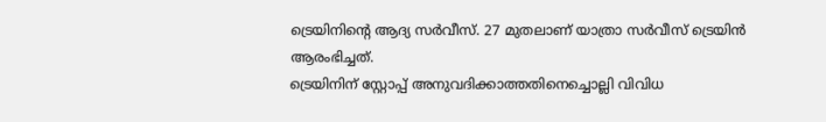ട്രെയിനിന്റെ ആദ്യ സർവീസ്. 27 മുതലാണ് യാത്രാ സർവീസ് ട്രെയിൻ ആരംഭിച്ചത്.
ട്രെയിനിന് സ്റ്റോപ്പ് അനുവദിക്കാത്തതിനെച്ചൊല്ലി വിവിധ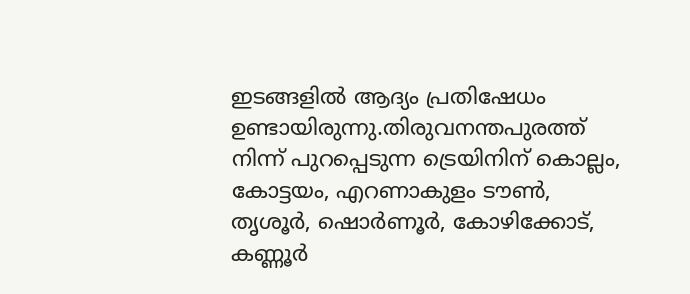ഇടങ്ങളിൽ ആദ്യം പ്രതിഷേധം ഉണ്ടായിരുന്നു.തിരുവനന്തപുരത്ത് നിന്ന് പുറപ്പെടുന്ന ട്രെയിനിന് കൊല്ലം, കോട്ടയം, എറണാകുളം ടൗൺ, തൃശൂർ, ഷൊർണൂർ, കോഴിക്കോട്, കണ്ണൂർ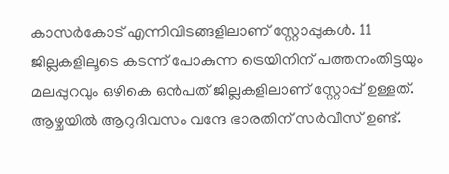കാസർകോട് എന്നിവിടങ്ങളിലാണ് സ്റ്റോപ്പുകൾ. 11 ജില്ലകളിലൂടെ കടന്ന് പോകുന്ന ട്രെയിനിന് പത്തനംതിട്ടയും മലപ്പുറവും ഒഴികെ ഒൻപത് ജില്ലകളിലാണ് സ്റ്റോപ്പ് ഉള്ളത്. ആഴ്ചയിൽ ആറുദിവസം വന്ദേ ഭാരതിന് സർവീസ് ഉണ്ട്.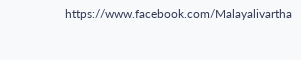https://www.facebook.com/Malayalivartha